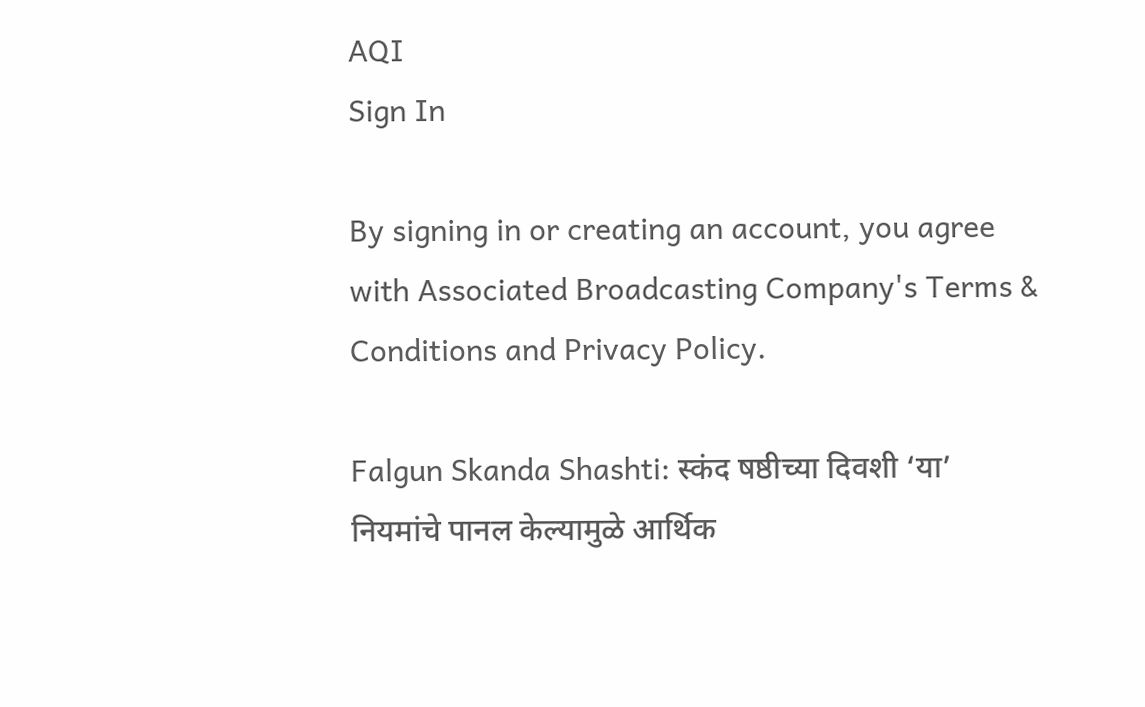AQI
Sign In

By signing in or creating an account, you agree with Associated Broadcasting Company's Terms & Conditions and Privacy Policy.

Falgun Skanda Shashti: स्कंद षष्ठीच्या दिवशी ‘या’ नियमांचे पानल केल्यामुळे आर्थिक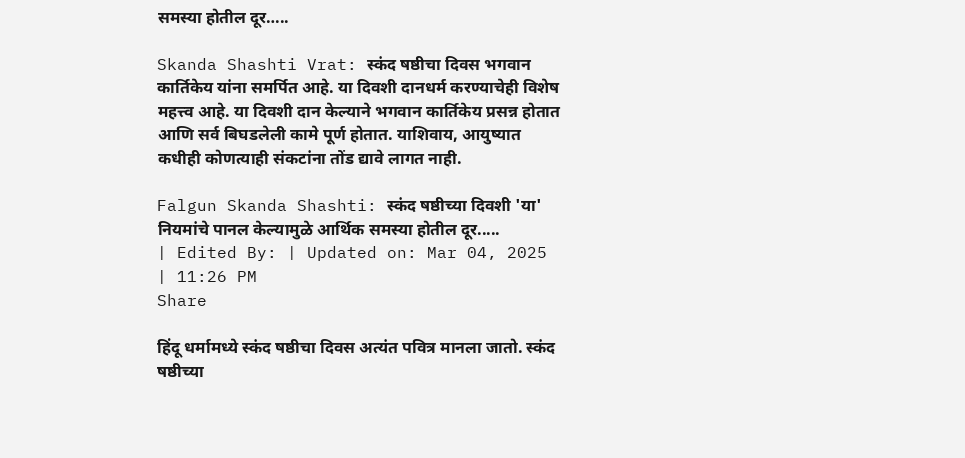समस्या होतील दूर…..

Skanda Shashti Vrat: स्कंद षष्ठीचा दिवस भगवान कार्तिकेय यांना समर्पित आहे. या दिवशी दानधर्म करण्याचेही विशेष महत्त्व आहे. या दिवशी दान केल्याने भगवान कार्तिकेय प्रसन्न होतात आणि सर्व बिघडलेली कामे पूर्ण होतात. याशिवाय, आयुष्यात कधीही कोणत्याही संकटांना तोंड द्यावे लागत नाही.

Falgun Skanda Shashti: स्कंद षष्ठीच्या दिवशी 'या' नियमांचे पानल केल्यामुळे आर्थिक समस्या होतील दूर.....
| Edited By: | Updated on: Mar 04, 2025 | 11:26 PM
Share

हिंदू धर्मामध्ये स्कंद षष्ठीचा दिवस अत्यंत पवित्र मानला जातो. स्कंद षष्ठीच्या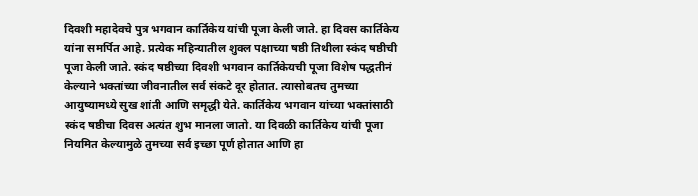दिवशी महादेवचे पुत्र भगवान कार्तिकेय यांची पूजा केली जाते. हा दिवस कार्तिकेय यांना समर्पित आहे. प्रत्येक महिन्यातील शुक्ल पक्षाच्या षष्ठी तिथीला स्कंद षष्ठीची पूजा केली जाते. स्कंद षष्ठीच्या दिवशी भगवान कार्तिकेयची पूजा विशेष पद्धतीनं केल्याने भक्तांच्या जीवनातील सर्व संकटे दूर होतात. त्यासोबतच तुमच्या आयुष्यामध्ये सुख शांती आणि समृद्धी येते. कार्तिकेय भगवान यांच्या भक्तांसाठी स्कंद षष्ठीचा दिवस अत्यंत शुभ मानला जातो. या दिवळी कार्तिकेय यांची पूजा नियमित केल्यामुळे तुमच्या सर्व इच्छा पूर्ण होतात आणि हा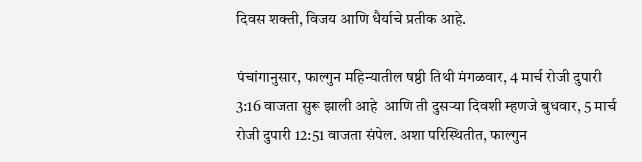दिवस शक्ती, विजय आणि धैर्याचे प्रतीक आहे.

पंचांगानुसार, फाल्गुन महिन्यातील षष्ठी तिथी मंगळवार, 4 मार्च रोजी दुपारी 3:16 वाजता सुरू झाली आहे  आणि ती दुसऱ्या दिवशी म्हणजे बुधवार, 5 मार्च रोजी दुपारी 12:51 वाजता संपेल. अशा परिस्थितीत, फाल्गुन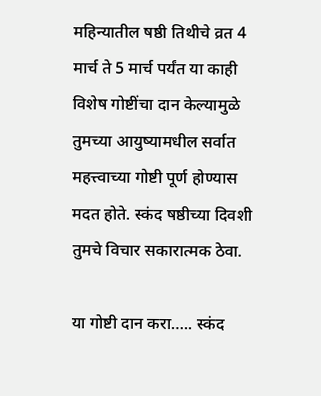महिन्यातील षष्ठी तिथीचे व्रत 4 मार्च ते 5 मार्च पर्यंत या काही विशेष गोष्टींचा दान केल्यामुळे तुमच्या आयुष्यामधील सर्वात महत्त्वाच्या गोष्टी पूर्ण होण्यास मदत होते. स्कंद षष्ठीच्या दिवशी तुमचे विचार सकारात्मक ठेवा.

या गोष्टी दान करा….. स्कंद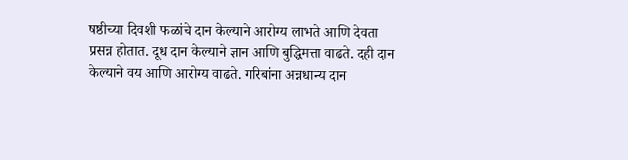षष्ठीच्या दिवशी फळांचे दान केल्याने आरोग्य लाभते आणि देवता प्रसन्न होतात. दूध दान केल्याने ज्ञान आणि बुद्धिमत्ता वाढते. दही दान केल्याने वय आणि आरोग्य वाढते. गरिबांना अन्नधान्य दान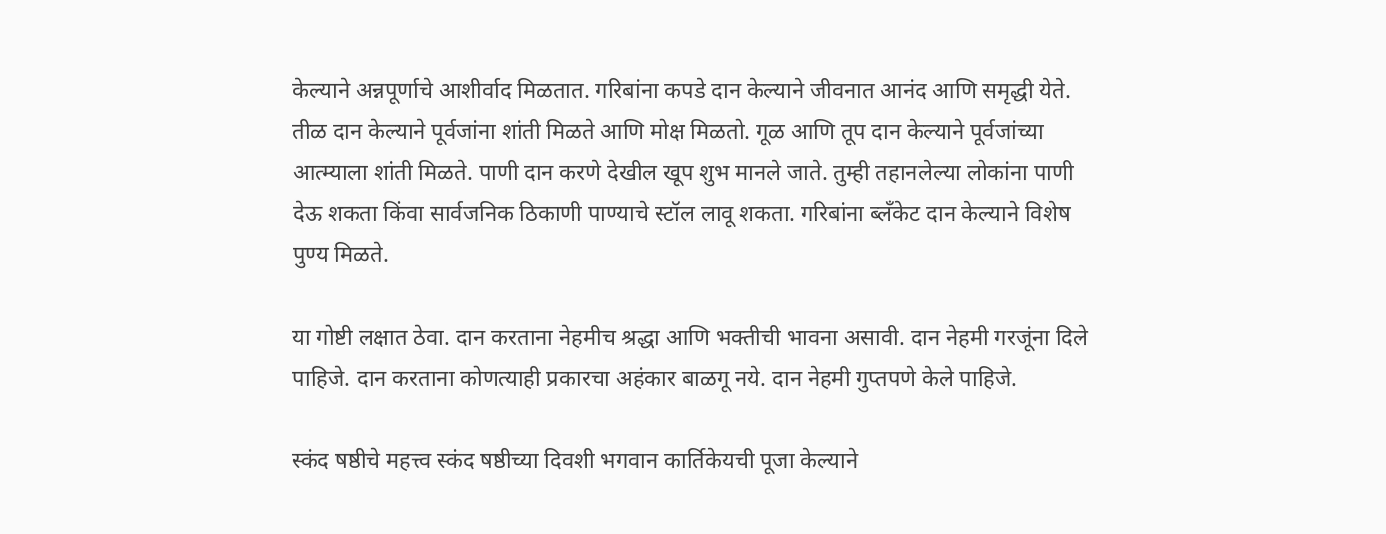केल्याने अन्नपूर्णाचे आशीर्वाद मिळतात. गरिबांना कपडे दान केल्याने जीवनात आनंद आणि समृद्धी येते. तीळ दान केल्याने पूर्वजांना शांती मिळते आणि मोक्ष मिळतो. गूळ आणि तूप दान केल्याने पूर्वजांच्या आत्म्याला शांती मिळते. पाणी दान करणे देखील खूप शुभ मानले जाते. तुम्ही तहानलेल्या लोकांना पाणी देऊ शकता किंवा सार्वजनिक ठिकाणी पाण्याचे स्टॉल लावू शकता. गरिबांना ब्लँकेट दान केल्याने विशेष पुण्य मिळते.

या गोष्टी लक्षात ठेवा. दान करताना नेहमीच श्रद्धा आणि भक्तीची भावना असावी. दान नेहमी गरजूंना दिले पाहिजे. दान करताना कोणत्याही प्रकारचा अहंकार बाळगू नये. दान नेहमी गुप्तपणे केले पाहिजे.

स्कंद षष्ठीचे महत्त्व स्कंद षष्ठीच्या दिवशी भगवान कार्तिकेयची पूजा केल्याने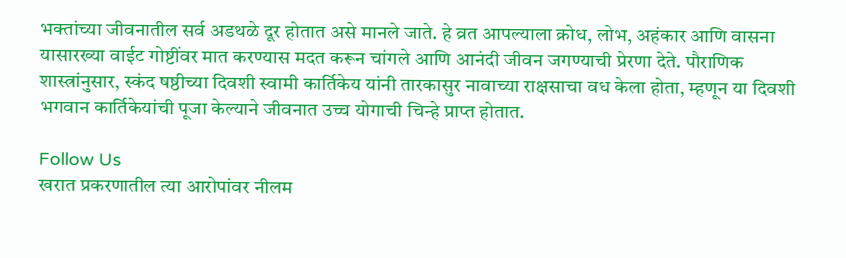भक्तांच्या जीवनातील सर्व अडथळे दूर होतात असे मानले जाते. हे व्रत आपल्याला क्रोध, लोभ, अहंकार आणि वासना यासारख्या वाईट गोष्टींवर मात करण्यास मदत करून चांगले आणि आनंदी जीवन जगण्याची प्रेरणा देते. पौराणिक शास्त्रांनुसार, स्कंद षष्ठीच्या दिवशी स्वामी कार्तिकेय यांनी तारकासुर नावाच्या राक्षसाचा वध केला होता, म्हणून या दिवशी भगवान कार्तिकेयांची पूजा केल्याने जीवनात उच्च योगाची चिन्हे प्राप्त होतात.

Follow Us
खरात प्रकरणातील त्या आरोपांवर नीलम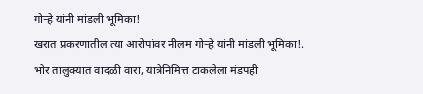गोऱ्हे यांनी मांडली भूमिका!
खरात प्रकरणातील त्या आरोपांवर नीलम गोऱ्हे यांनी मांडली भूमिका!.
भोर तालुक्यात वादळी वारा, यात्रेनिमित्त टाकलेला मंडपही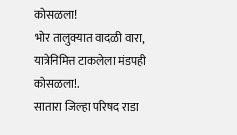कोसळला!
भोर तालुक्यात वादळी वारा, यात्रेनिमित्त टाकलेला मंडपही कोसळला!.
सातारा जिल्हा परिषद राडा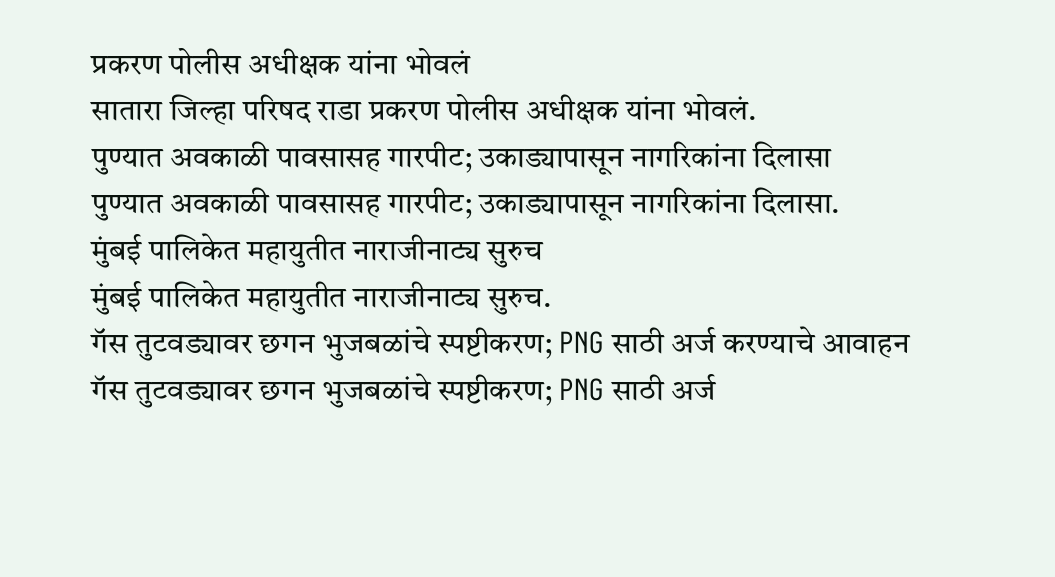प्रकरण पोलीस अधीक्षक यांना भोवलं
सातारा जिल्हा परिषद राडा प्रकरण पोलीस अधीक्षक यांना भोवलं.
पुण्यात अवकाळी पावसासह गारपीट; उकाड्यापासून नागरिकांना दिलासा
पुण्यात अवकाळी पावसासह गारपीट; उकाड्यापासून नागरिकांना दिलासा.
मुंबई पालिकेत महायुतीत नाराजीनाट्य सुरुच
मुंबई पालिकेत महायुतीत नाराजीनाट्य सुरुच.
गॅस तुटवड्यावर छगन भुजबळांचे स्पष्टीकरण; PNG साठी अर्ज करण्याचे आवाहन
गॅस तुटवड्यावर छगन भुजबळांचे स्पष्टीकरण; PNG साठी अर्ज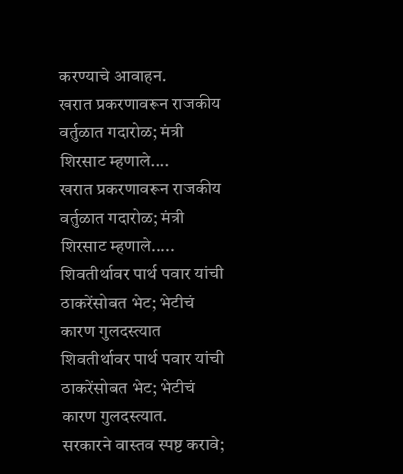करण्याचे आवाहन.
खरात प्रकरणावरून राजकीय वर्तुळात गदारोळ; मंत्री शिरसाट म्हणाले....
खरात प्रकरणावरून राजकीय वर्तुळात गदारोळ; मंत्री शिरसाट म्हणाले.....
शिवतीर्थावर पार्थ पवार यांची ठाकरेंसोबत भेट; भेटीचं कारण गुलदस्त्यात
शिवतीर्थावर पार्थ पवार यांची ठाकरेंसोबत भेट; भेटीचं कारण गुलदस्त्यात.
सरकारने वास्तव स्पष्ट करावे;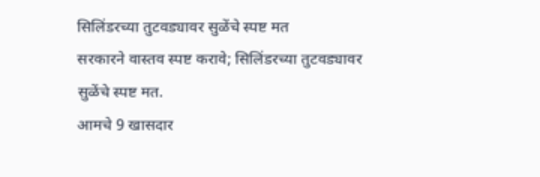सिलिंडरच्या तुटवड्यावर सुळेंचे स्पष्ट मत
सरकारने वास्तव स्पष्ट करावे; सिलिंडरच्या तुटवड्यावर सुळेंचे स्पष्ट मत.
आमचे 9 खासदार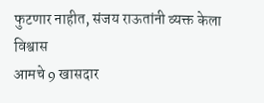फुटणार नाहीत, संजय राऊतांनी व्यक्त केला विश्वास
आमचे 9 खासदार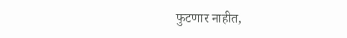फुटणार नाहीत,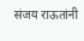संजय राऊतांनी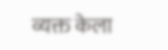व्यक्त केला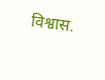विश्वास.